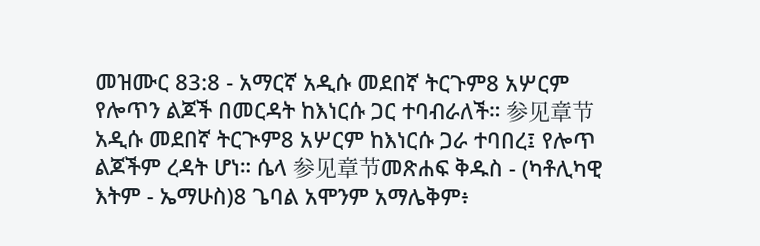መዝሙር 83:8 - አማርኛ አዲሱ መደበኛ ትርጉም8 አሦርም የሎጥን ልጆች በመርዳት ከእነርሱ ጋር ተባብራለች። 参见章节አዲሱ መደበኛ ትርጒም8 አሦርም ከእነርሱ ጋራ ተባበረ፤ የሎጥ ልጆችም ረዳት ሆነ። ሴላ 参见章节መጽሐፍ ቅዱስ - (ካቶሊካዊ እትም - ኤማሁስ)8 ጌባል አሞንም አማሌቅም፥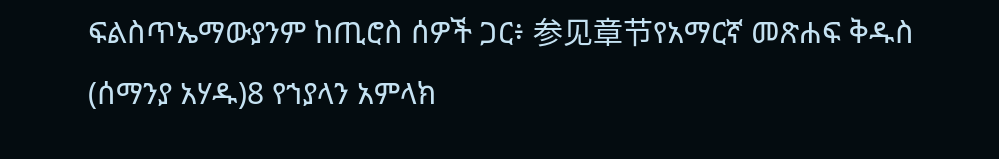ፍልስጥኤማውያንም ከጢሮስ ሰዎች ጋር፥ 参见章节የአማርኛ መጽሐፍ ቅዱስ (ሰማንያ አሃዱ)8 የኀያላን አምላክ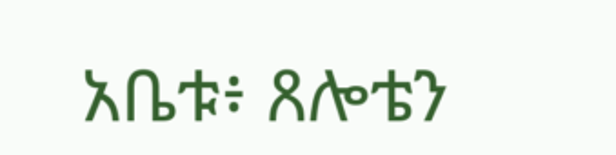አቤቱ፥ ጸሎቴን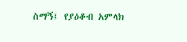ስማኝ፤ የያዕቆብ አምላክ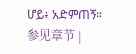ሆይ፥ አድምጠኝ። 参见章节 |